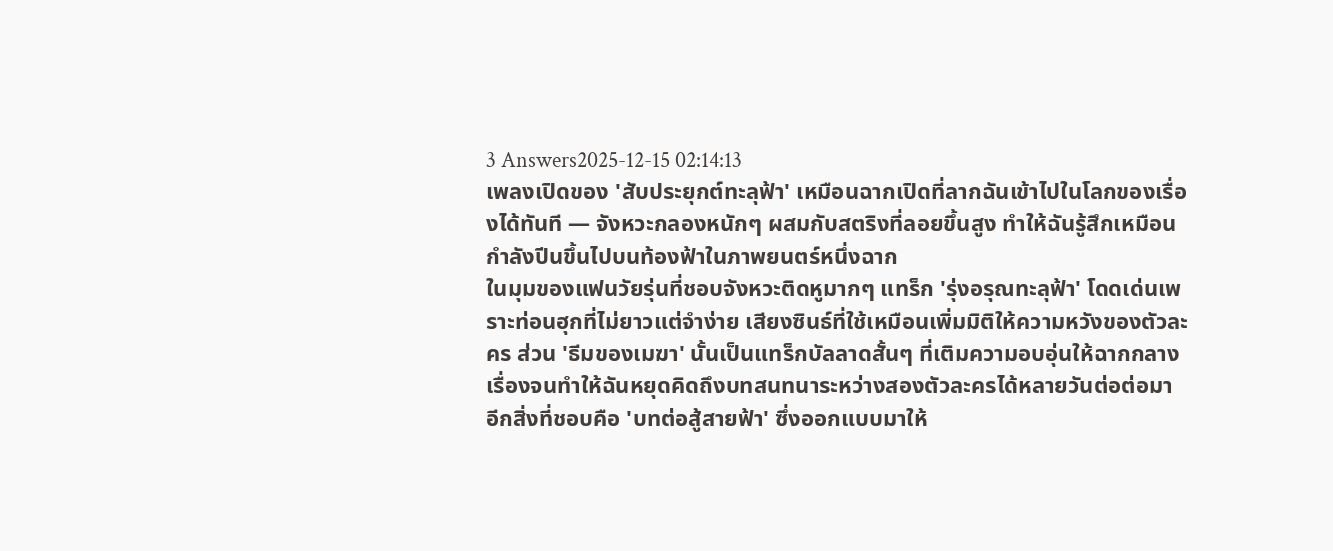3 Answers2025-12-15 02:14:13
เพลงเปิดของ 'สับประยุกต์ทะลุฟ้า' เหมือนฉากเปิดที่ลากฉันเข้าไปในโลกของเรื่องได้ทันที — จังหวะกลองหนักๆ ผสมกับสตริงที่ลอยขึ้นสูง ทำให้ฉันรู้สึกเหมือนกำลังปีนขึ้นไปบนท้องฟ้าในภาพยนตร์หนึ่งฉาก
ในมุมของแฟนวัยรุ่นที่ชอบจังหวะติดหูมากๆ แทร็ก 'รุ่งอรุณทะลุฟ้า' โดดเด่นเพราะท่อนฮุกที่ไม่ยาวแต่จำง่าย เสียงซินธ์ที่ใช้เหมือนเพิ่มมิติให้ความหวังของตัวละคร ส่วน 'ธีมของเมฆา' นั้นเป็นแทร็กบัลลาดสั้นๆ ที่เติมความอบอุ่นให้ฉากกลางเรื่องจนทำให้ฉันหยุดคิดถึงบทสนทนาระหว่างสองตัวละครได้หลายวันต่อต่อมา
อีกสิ่งที่ชอบคือ 'บทต่อสู้สายฟ้า' ซึ่งออกแบบมาให้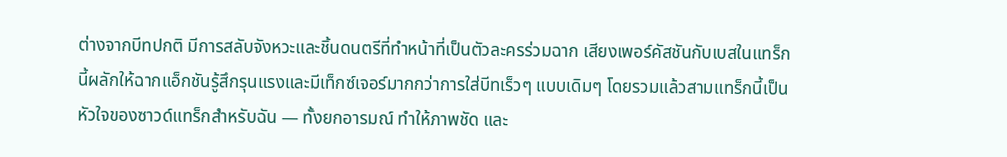ต่างจากบีทปกติ มีการสลับจังหวะและชิ้นดนตรีที่ทำหน้าที่เป็นตัวละครร่วมฉาก เสียงเพอร์คัสชันกับเบสในแทร็กนี้ผลักให้ฉากแอ็กชันรู้สึกรุนแรงและมีเท็กซ์เจอร์มากกว่าการใส่บีทเร็วๆ แบบเดิมๆ โดยรวมแล้วสามแทร็กนี้เป็นหัวใจของซาวด์แทร็กสำหรับฉัน — ทั้งยกอารมณ์ ทำให้ภาพชัด และ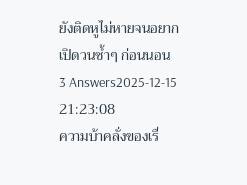ยังติดหูไม่หายจนอยากเปิดวนซ้ำๆ ก่อนนอน
3 Answers2025-12-15 21:23:08
ความบ้าคลั่งของเรื่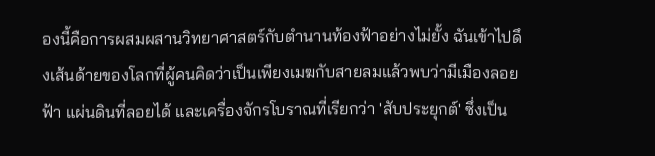องนี้คือการผสมผสานวิทยาศาสตร์กับตำนานท้องฟ้าอย่างไม่ยั้ง ฉันเข้าไปดึงเส้นด้ายของโลกที่ผู้คนคิดว่าเป็นเพียงเมฆกับสายลมแล้วพบว่ามีเมืองลอยฟ้า แผ่นดินที่ลอยได้ และเครื่องจักรโบราณที่เรียกว่า 'สับประยุกต์' ซึ่งเป็น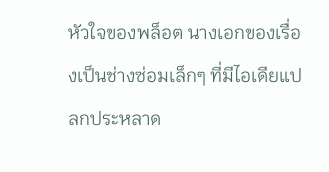หัวใจของพล็อต นางเอกของเรื่องเป็นช่างซ่อมเล็กๆ ที่มีไอเดียแปลกประหลาด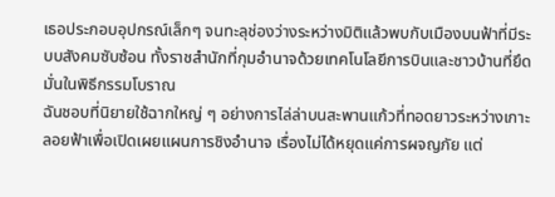เธอประกอบอุปกรณ์เล็กๆ จนทะลุช่องว่างระหว่างมิติแล้วพบกับเมืองบนฟ้าที่มีระบบสังคมซับซ้อน ทั้งราชสำนักที่กุมอำนาจด้วยเทคโนโลยีการบินและชาวบ้านที่ยึดมั่นในพิธีกรรมโบราณ
ฉันชอบที่นิยายใช้ฉากใหญ่ ๆ อย่างการไล่ล่าบนสะพานแก้วที่ทอดยาวระหว่างเกาะลอยฟ้าเพื่อเปิดเผยแผนการชิงอำนาจ เรื่องไม่ได้หยุดแค่การผจญภัย แต่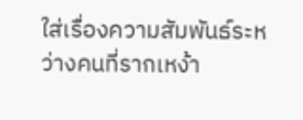ใส่เรื่องความสัมพันธ์ระหว่างคนที่รากเหง้า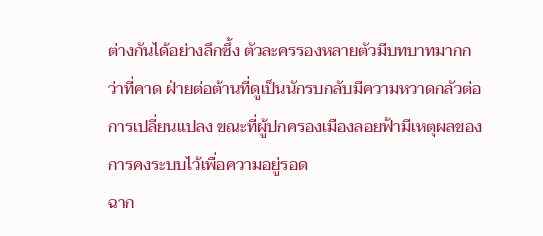ต่างกันได้อย่างลึกซึ้ง ตัวละครรองหลายตัวมีบทบาทมากกว่าที่คาด ฝ่ายต่อต้านที่ดูเป็นนักรบกลับมีความหวาดกลัวต่อการเปลี่ยนแปลง ขณะที่ผู้ปกครองเมืองลอยฟ้ามีเหตุผลของการคงระบบไว้เพื่อความอยู่รอด
ฉาก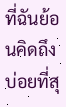ที่ฉันย้อนคิดถึงบ่อยที่สุ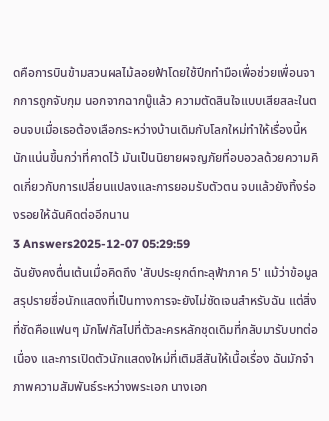ดคือการบินข้ามสวนผลไม้ลอยฟ้าโดยใช้ปีกทำมือเพื่อช่วยเพื่อนจากการถูกจับกุม นอกจากฉากบู๊แล้ว ความตัดสินใจแบบเสียสละในตอนจบเมื่อเธอต้องเลือกระหว่างบ้านเดิมกับโลกใหม่ทำให้เรื่องนี้หนักแน่นขึ้นกว่าที่คาดไว้ มันเป็นนิยายผจญภัยที่อบอวลด้วยความคิดเกี่ยวกับการเปลี่ยนแปลงและการยอมรับตัวตน จบแล้วยังทิ้งร่องรอยให้ฉันคิดต่ออีกนาน
3 Answers2025-12-07 05:29:59
ฉันยังคงตื่นเต้นเมื่อคิดถึง 'สับประยุกต์ทะลุฟ้าภาค 5' แม้ว่าข้อมูลสรุปรายชื่อนักแสดงที่เป็นทางการจะยังไม่ชัดเจนสำหรับฉัน แต่สิ่งที่ชัดคือแฟนๆ มักโฟกัสไปที่ตัวละครหลักชุดเดิมที่กลับมารับบทต่อเนื่อง และการเปิดตัวนักแสดงใหม่ที่เติมสีสันให้เนื้อเรื่อง ฉันมักจำภาพความสัมพันธ์ระหว่างพระเอก นางเอก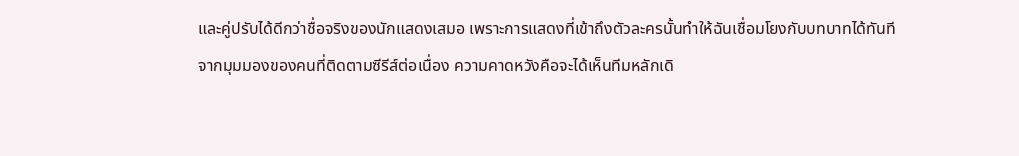และคู่ปรับได้ดีกว่าชื่อจริงของนักแสดงเสมอ เพราะการแสดงที่เข้าถึงตัวละครนั้นทำให้ฉันเชื่อมโยงกับบทบาทได้ทันที
จากมุมมองของคนที่ติดตามซีรีส์ต่อเนื่อง ความคาดหวังคือจะได้เห็นทีมหลักเดิ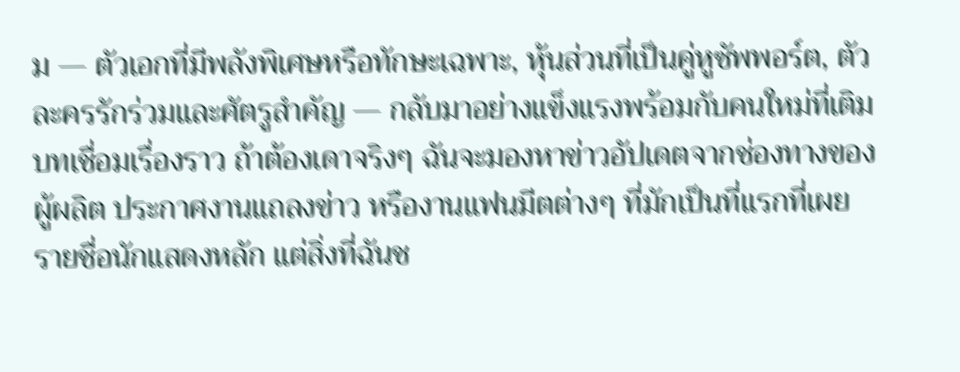ม — ตัวเอกที่มีพลังพิเศษหรือทักษะเฉพาะ, หุ้นส่วนที่เป็นคู่หูซัพพอร์ต, ตัวละครรักร่วมและศัตรูสำคัญ — กลับมาอย่างแข็งแรงพร้อมกับคนใหม่ที่เติมบทเชื่อมเรื่องราว ถ้าต้องเดาจริงๆ ฉันจะมองหาข่าวอัปเดตจากช่องทางของผู้ผลิต ประกาศงานแถลงข่าว หรืองานแฟนมีตต่างๆ ที่มักเป็นที่แรกที่เผยรายชื่อนักแสดงหลัก แต่สิ่งที่ฉันช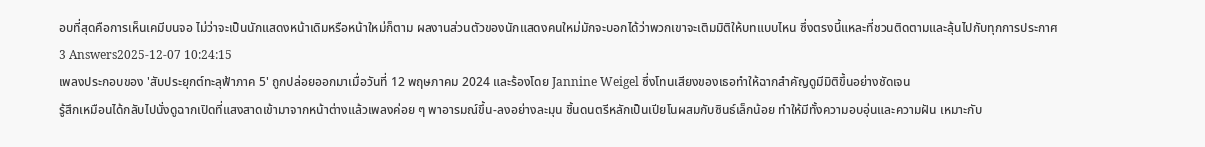อบที่สุดคือการเห็นเคมีบนจอ ไม่ว่าจะเป็นนักแสดงหน้าเดิมหรือหน้าใหม่ก็ตาม ผลงานส่วนตัวของนักแสดงคนใหม่มักจะบอกได้ว่าพวกเขาจะเติมมิติให้บทแบบไหน ซึ่งตรงนี้แหละที่ชวนติดตามและลุ้นไปกับทุกการประกาศ
3 Answers2025-12-07 10:24:15
เพลงประกอบของ 'สับประยุกต์ทะลุฟ้าภาค 5' ถูกปล่อยออกมาเมื่อวันที่ 12 พฤษภาคม 2024 และร้องโดย Jannine Weigel ซึ่งโทนเสียงของเธอทำให้ฉากสำคัญดูมีมิติขึ้นอย่างชัดเจน
รู้สึกเหมือนได้กลับไปนั่งดูฉากเปิดที่แสงสาดเข้ามาจากหน้าต่างแล้วเพลงค่อย ๆ พาอารมณ์ขึ้น-ลงอย่างละมุน ชิ้นดนตรีหลักเป็นเปียโนผสมกับซินธ์เล็กน้อย ทำให้มีทั้งความอบอุ่นและความฝัน เหมาะกับ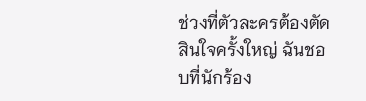ช่วงที่ตัวละครต้องตัดสินใจครั้งใหญ่ ฉันชอบที่นักร้อง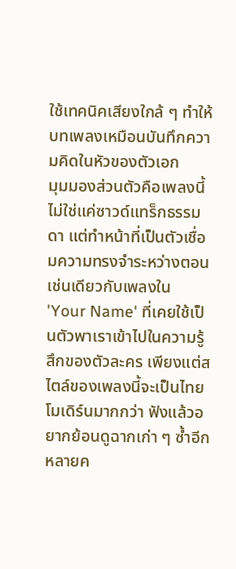ใช้เทคนิคเสียงใกล้ ๆ ทำให้บทเพลงเหมือนบันทึกความคิดในหัวของตัวเอก
มุมมองส่วนตัวคือเพลงนี้ไม่ใช่แค่ซาวด์แทร็กธรรมดา แต่ทำหน้าที่เป็นตัวเชื่อมความทรงจำระหว่างตอน เช่นเดียวกับเพลงใน 'Your Name' ที่เคยใช้เป็นตัวพาเราเข้าไปในความรู้สึกของตัวละคร เพียงแต่สไตล์ของเพลงนี้จะเป็นไทยโมเดิร์นมากกว่า ฟังแล้วอยากย้อนดูฉากเก่า ๆ ซ้ำอีกหลายค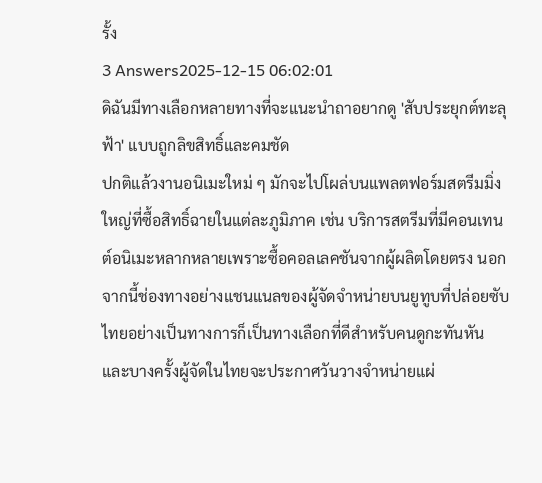รั้ง
3 Answers2025-12-15 06:02:01
ดิฉันมีทางเลือกหลายทางที่จะแนะนำถาอยากดู 'สับประยุกต์ทะลุฟ้า' แบบถูกลิขสิทธิ์และคมชัด
ปกติแล้วงานอนิเมะใหม่ ๆ มักจะไปโผล่บนแพลตฟอร์มสตรีมมิ่งใหญ่ที่ซื้อสิทธิ์ฉายในแต่ละภูมิภาค เช่น บริการสตรีมที่มีคอนเทนต์อนิเมะหลากหลายเพราะซื้อคอลเลคชันจากผู้ผลิตโดยตรง นอกจากนี้ช่องทางอย่างแชนแนลของผู้จัดจำหน่ายบนยูทูบที่ปล่อยซับไทยอย่างเป็นทางการก็เป็นทางเลือกที่ดีสำหรับคนดูกะทันหัน และบางครั้งผู้จัดในไทยจะประกาศวันวางจำหน่ายแผ่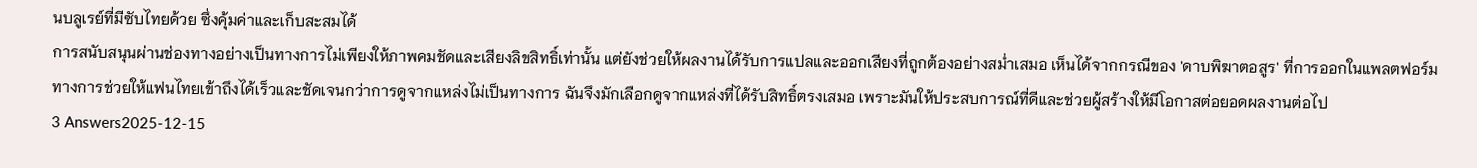นบลูเรย์ที่มีซับไทยด้วย ซึ่งคุ้มค่าและเก็บสะสมได้
การสนับสนุนผ่านช่องทางอย่างเป็นทางการไม่เพียงให้ภาพคมชัดและเสียงลิขสิทธิ์เท่านั้น แต่ยังช่วยให้ผลงานได้รับการแปลและออกเสียงที่ถูกต้องอย่างสม่ำเสมอ เห็นได้จากกรณีของ 'ดาบพิฆาตอสูร' ที่การออกในแพลตฟอร์มทางการช่วยให้แฟนไทยเข้าถึงได้เร็วและชัดเจนกว่าการดูจากแหล่งไม่เป็นทางการ ฉันจึงมักเลือกดูจากแหล่งที่ได้รับสิทธิ์ตรงเสมอ เพราะมันให้ประสบการณ์ที่ดีและช่วยผู้สร้างให้มีโอกาสต่อยอดผลงานต่อไป
3 Answers2025-12-15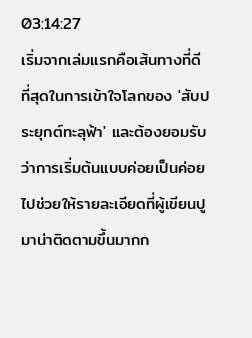03:14:27
เริ่มจากเล่มแรกคือเส้นทางที่ดีที่สุดในการเข้าใจโลกของ 'สับประยุกต์ทะลุฟ้า' และต้องยอมรับว่าการเริ่มต้นแบบค่อยเป็นค่อยไปช่วยให้รายละเอียดที่ผู้เขียนปูมาน่าติดตามขึ้นมากก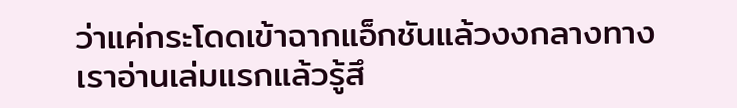ว่าแค่กระโดดเข้าฉากแอ็กชันแล้วงงกลางทาง
เราอ่านเล่มแรกแล้วรู้สึ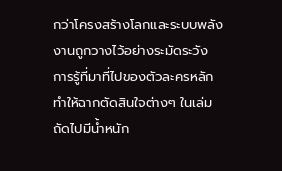กว่าโครงสร้างโลกและระบบพลังงานถูกวางไว้อย่างระมัดระวัง การรู้ที่มาที่ไปของตัวละครหลัก ทำให้ฉากตัดสินใจต่างๆ ในเล่มถัดไปมีน้ำหนัก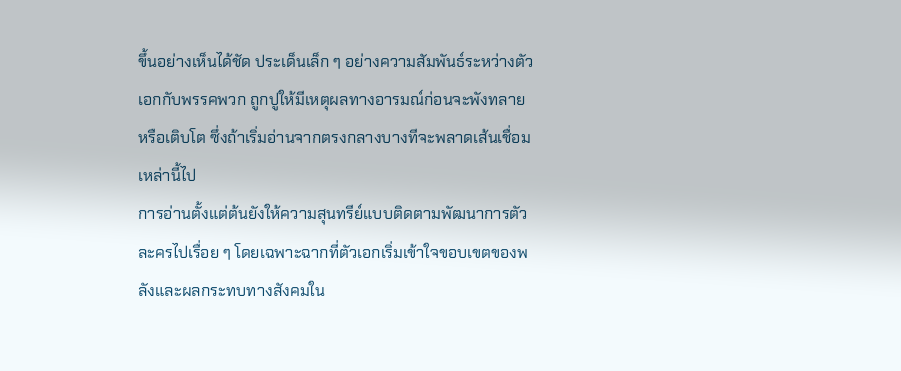ขึ้นอย่างเห็นได้ชัด ประเด็นเล็ก ๆ อย่างความสัมพันธ์ระหว่างตัวเอกกับพรรคพวก ถูกปูให้มีเหตุผลทางอารมณ์ก่อนจะพังทลายหรือเติบโต ซึ่งถ้าเริ่มอ่านจากตรงกลางบางทีจะพลาดเส้นเชื่อมเหล่านี้ไป
การอ่านตั้งแต่ต้นยังให้ความสุนทรีย์แบบติดตามพัฒนาการตัวละครไปเรื่อย ๆ โดยเฉพาะฉากที่ตัวเอกเริ่มเข้าใจขอบเขตของพลังและผลกระทบทางสังคมใน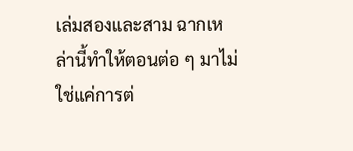เล่มสองและสาม ฉากเหล่านี้ทำให้ตอนต่อ ๆ มาไม่ใช่แค่การต่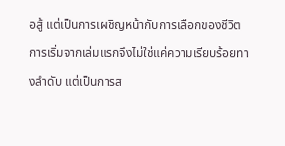อสู้ แต่เป็นการเผชิญหน้ากับการเลือกของชีวิต การเริ่มจากเล่มแรกจึงไม่ใช่แค่ความเรียบร้อยทางลำดับ แต่เป็นการส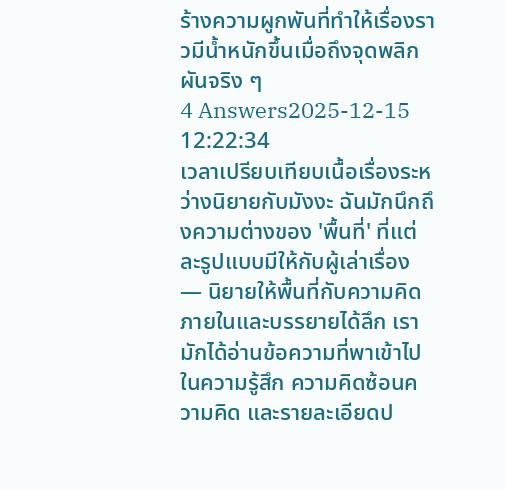ร้างความผูกพันที่ทำให้เรื่องราวมีน้ำหนักขึ้นเมื่อถึงจุดพลิกผันจริง ๆ
4 Answers2025-12-15 12:22:34
เวลาเปรียบเทียบเนื้อเรื่องระหว่างนิยายกับมังงะ ฉันมักนึกถึงความต่างของ 'พื้นที่' ที่แต่ละรูปแบบมีให้กับผู้เล่าเรื่อง — นิยายให้พื้นที่กับความคิดภายในและบรรยายได้ลึก เรามักได้อ่านข้อความที่พาเข้าไปในความรู้สึก ความคิดซ้อนความคิด และรายละเอียดป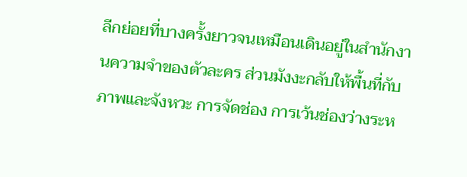ลีกย่อยที่บางครั้งยาวจนเหมือนเดินอยู่ในสำนักงานความจำของตัวละคร ส่วนมังงะกลับให้พื้นที่กับภาพและจังหวะ การจัดช่อง การเว้นช่องว่างระห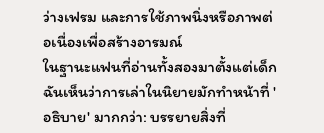ว่างเฟรม และการใช้ภาพนิ่งหรือภาพต่อเนื่องเพื่อสร้างอารมณ์
ในฐานะแฟนที่อ่านทั้งสองมาตั้งแต่เด็ก ฉันเห็นว่าการเล่าในนิยายมักทำหน้าที่ 'อธิบาย' มากกว่า: บรรยายสิ่งที่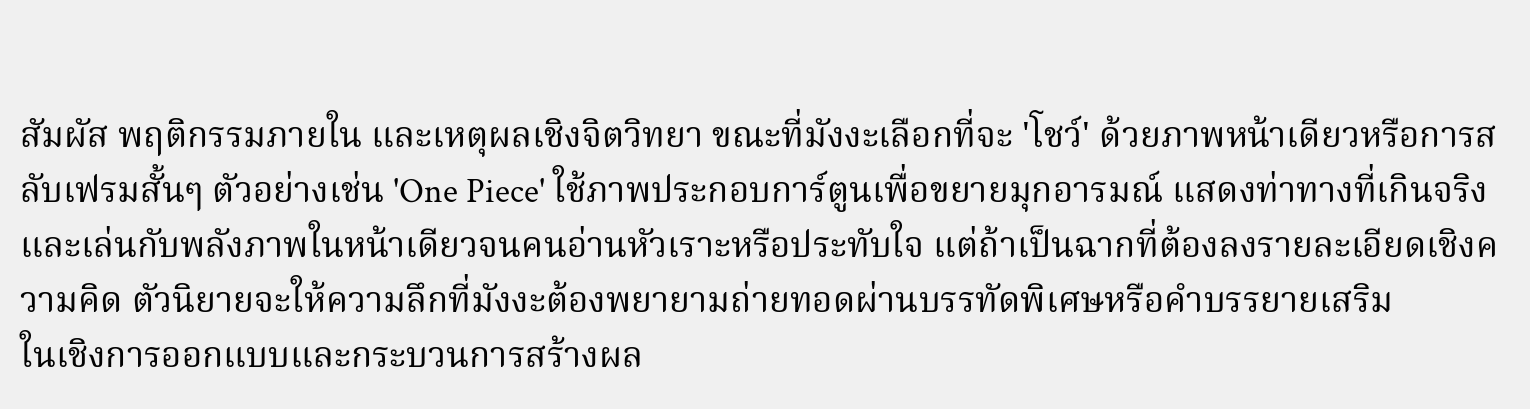สัมผัส พฤติกรรมภายใน และเหตุผลเชิงจิตวิทยา ขณะที่มังงะเลือกที่จะ 'โชว์' ด้วยภาพหน้าเดียวหรือการสลับเฟรมสั้นๆ ตัวอย่างเช่น 'One Piece' ใช้ภาพประกอบการ์ตูนเพื่อขยายมุกอารมณ์ แสดงท่าทางที่เกินจริง และเล่นกับพลังภาพในหน้าเดียวจนคนอ่านหัวเราะหรือประทับใจ แต่ถ้าเป็นฉากที่ต้องลงรายละเอียดเชิงความคิด ตัวนิยายจะให้ความลึกที่มังงะต้องพยายามถ่ายทอดผ่านบรรทัดพิเศษหรือคำบรรยายเสริม
ในเชิงการออกแบบและกระบวนการสร้างผล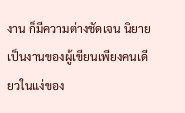งาน ก็มีความต่างชัดเจน นิยายเป็นงานของผู้เขียนเพียงคนเดียวในแง่ของ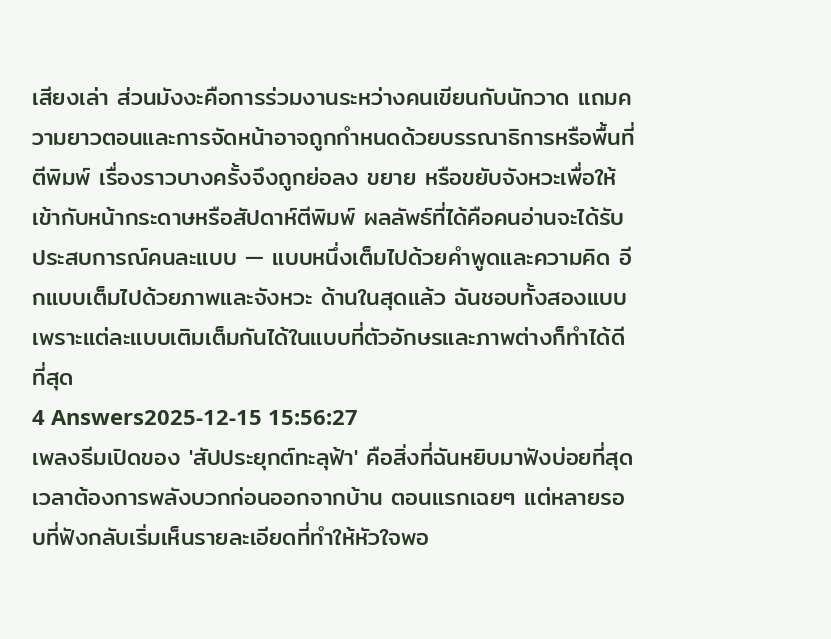เสียงเล่า ส่วนมังงะคือการร่วมงานระหว่างคนเขียนกับนักวาด แถมความยาวตอนและการจัดหน้าอาจถูกกำหนดด้วยบรรณาธิการหรือพื้นที่ตีพิมพ์ เรื่องราวบางครั้งจึงถูกย่อลง ขยาย หรือขยับจังหวะเพื่อให้เข้ากับหน้ากระดาษหรือสัปดาห์ตีพิมพ์ ผลลัพธ์ที่ได้คือคนอ่านจะได้รับประสบการณ์คนละแบบ — แบบหนึ่งเต็มไปด้วยคำพูดและความคิด อีกแบบเต็มไปด้วยภาพและจังหวะ ด้านในสุดแล้ว ฉันชอบทั้งสองแบบเพราะแต่ละแบบเติมเต็มกันได้ในแบบที่ตัวอักษรและภาพต่างก็ทำได้ดีที่สุด
4 Answers2025-12-15 15:56:27
เพลงธีมเปิดของ 'สัปประยุกต์ทะลุฟ้า' คือสิ่งที่ฉันหยิบมาฟังบ่อยที่สุดเวลาต้องการพลังบวกก่อนออกจากบ้าน ตอนแรกเฉยๆ แต่หลายรอบที่ฟังกลับเริ่มเห็นรายละเอียดที่ทำให้หัวใจพอ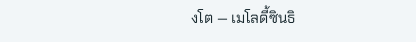งโต — เมโลดี้ซินธิ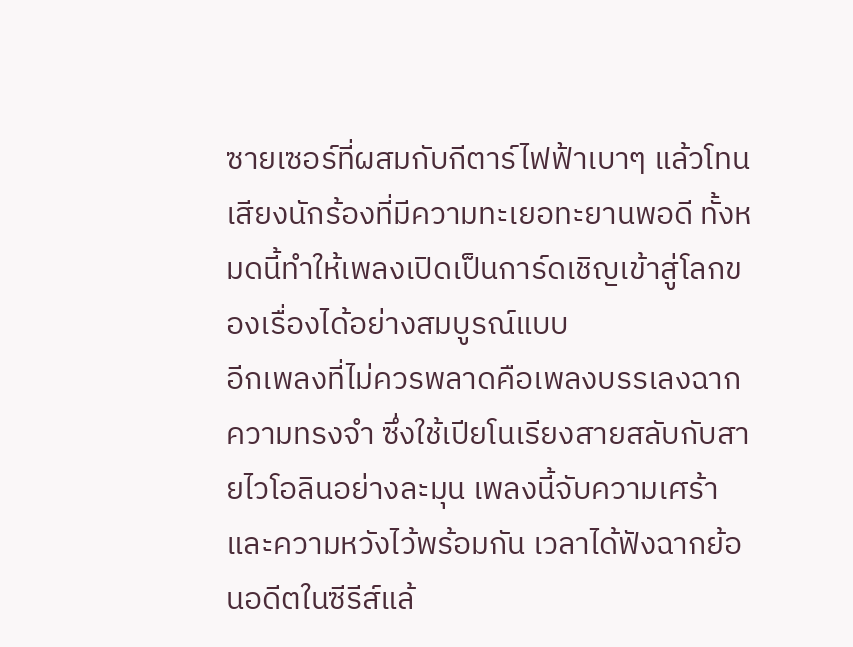ซายเซอร์ที่ผสมกับกีตาร์ไฟฟ้าเบาๆ แล้วโทนเสียงนักร้องที่มีความทะเยอทะยานพอดี ทั้งหมดนี้ทำให้เพลงเปิดเป็นการ์ดเชิญเข้าสู่โลกของเรื่องได้อย่างสมบูรณ์แบบ
อีกเพลงที่ไม่ควรพลาดคือเพลงบรรเลงฉากความทรงจำ ซึ่งใช้เปียโนเรียงสายสลับกับสายไวโอลินอย่างละมุน เพลงนี้จับความเศร้าและความหวังไว้พร้อมกัน เวลาได้ฟังฉากย้อนอดีตในซีรีส์แล้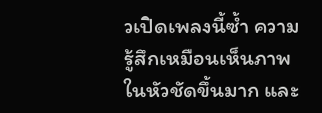วเปิดเพลงนี้ซ้ำ ความรู้สึกเหมือนเห็นภาพในหัวชัดขึ้นมาก และ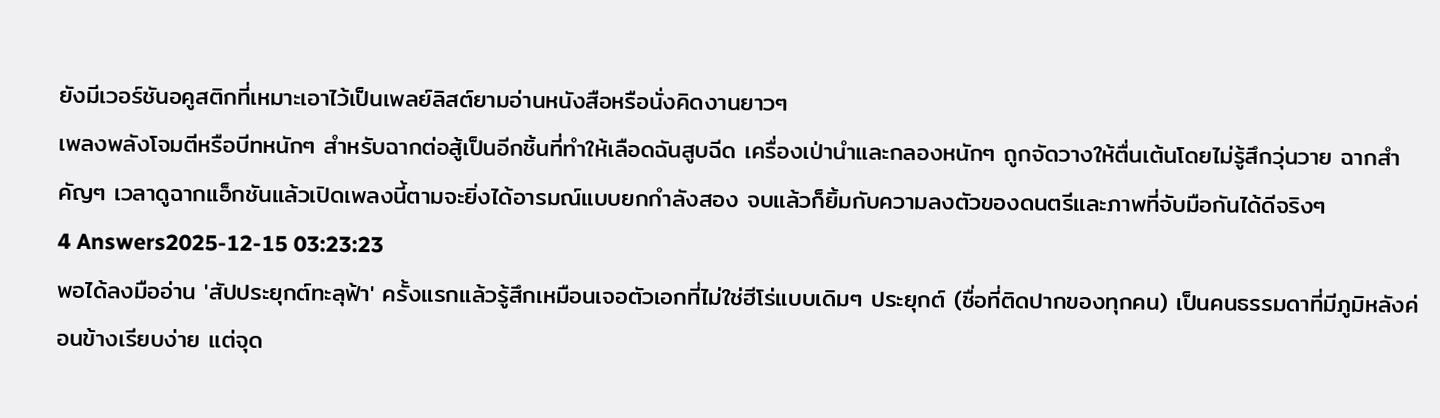ยังมีเวอร์ชันอคูสติกที่เหมาะเอาไว้เป็นเพลย์ลิสต์ยามอ่านหนังสือหรือนั่งคิดงานยาวๆ
เพลงพลังโจมตีหรือบีทหนักๆ สำหรับฉากต่อสู้เป็นอีกชิ้นที่ทำให้เลือดฉันสูบฉีด เครื่องเป่านำและกลองหนักๆ ถูกจัดวางให้ตื่นเต้นโดยไม่รู้สึกวุ่นวาย ฉากสำคัญๆ เวลาดูฉากแอ็กชันแล้วเปิดเพลงนี้ตามจะยิ่งได้อารมณ์แบบยกกำลังสอง จบแล้วก็ยิ้มกับความลงตัวของดนตรีและภาพที่จับมือกันได้ดีจริงๆ
4 Answers2025-12-15 03:23:23
พอได้ลงมืออ่าน 'สัปประยุกต์ทะลุฟ้า' ครั้งแรกแล้วรู้สึกเหมือนเจอตัวเอกที่ไม่ใช่ฮีโร่แบบเดิมๆ ประยุกต์ (ชื่อที่ติดปากของทุกคน) เป็นคนธรรมดาที่มีภูมิหลังค่อนข้างเรียบง่าย แต่จุด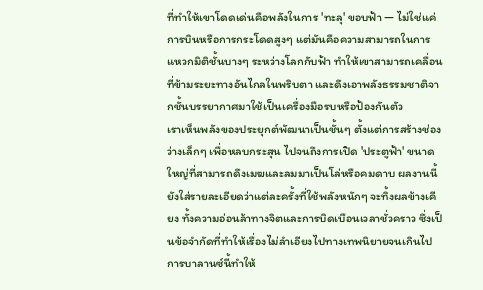ที่ทำให้เขาโดดเด่นคือพลังในการ 'ทะลุ' ขอบฟ้า — ไม่ใช่แค่การบินหรือการกระโดดสูงๆ แต่มันคือความสามารถในการแหวกมิติชั้นบางๆ ระหว่างโลกกับฟ้า ทำให้เขาสามารถเคลื่อนที่ข้ามระยะทางอันไกลในพริบตา และดึงเอาพลังธรรมชาติจากชั้นบรรยากาศมาใช้เป็นเครื่องมือรบหรือป้องกันตัว
เราเห็นพลังของประยุกต์พัฒนาเป็นชั้นๆ ตั้งแต่การสร้างช่องว่างเล็กๆ เพื่อหลบกระสุน ไปจนถึงการเปิด 'ประตูฟ้า' ขนาดใหญ่ที่สามารถดึงเมฆและลมมาเป็นโล่หรือคมดาบ ผลงานนี้ยังใส่รายละเอียดว่าแต่ละครั้งที่ใช้พลังหนักๆ จะทิ้งผลข้างเคียง ทั้งความอ่อนล้าทางจิตและการบิดเบือนเวลาชั่วคราว ซึ่งเป็นข้อจำกัดที่ทำให้เรื่องไม่ลำเอียงไปทางเทพนิยายจนเกินไป การบาลานซ์นี้ทำให้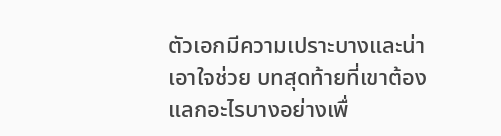ตัวเอกมีความเปราะบางและน่าเอาใจช่วย บทสุดท้ายที่เขาต้องแลกอะไรบางอย่างเพื่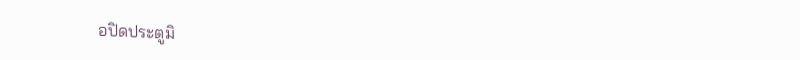อปิดประตูมิ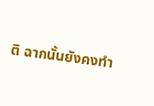ติ ฉากนั้นยังคงทำ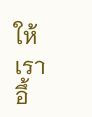ให้เราอึ้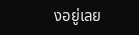งอยู่เลย